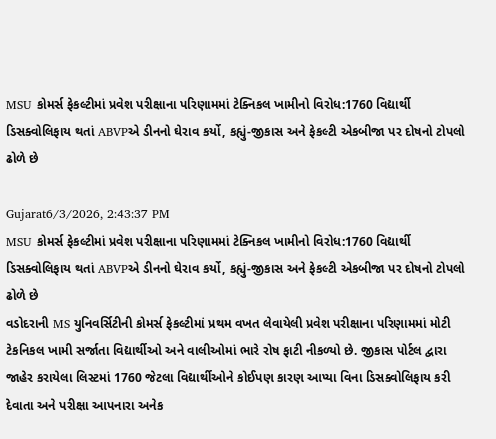MSU કોમર્સ ફેકલ્ટીમાં પ્રવેશ પરીક્ષાના પરિણામમાં ટેક્નિકલ ખામીનો વિરોધ:1760 વિદ્યાર્થી ડિસક્વોલિફાય થતાં ABVPએ ડીનનો ઘેરાવ કર્યો, કહ્યું-જીકાસ અને ફેકલ્ટી એકબીજા પર દોષનો ટોપલો ઢોળે છે

Gujarat6/3/2026, 2:43:37 PM
MSU કોમર્સ ફેકલ્ટીમાં પ્રવેશ પરીક્ષાના પરિણામમાં ટેક્નિકલ ખામીનો વિરોધ:1760 વિદ્યાર્થી ડિસક્વોલિફાય થતાં ABVPએ ડીનનો ઘેરાવ કર્યો, કહ્યું-જીકાસ અને ફેકલ્ટી એકબીજા પર દોષનો ટોપલો ઢોળે છે
વડોદરાની MS યુનિવર્સિટીની કોમર્સ ફેકલ્ટીમાં પ્રથમ વખત લેવાયેલી પ્રવેશ પરીક્ષાના પરિણામમાં મોટી ટેકનિકલ ખામી સર્જાતા વિદ્યાર્થીઓ અને વાલીઓમાં ભારે રોષ ફાટી નીકળ્યો છે. જીકાસ પોર્ટલ દ્વારા જાહેર કરાયેલા લિસ્ટમાં 1760 જેટલા વિદ્યાર્થીઓને કોઈપણ કારણ આપ્યા વિના ડિસક્વોલિફાય કરી દેવાતા અને પરીક્ષા આપનારા અનેક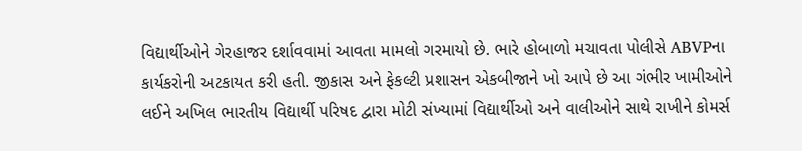વિદ્યાર્થીઓને ગેરહાજર દર્શાવવામાં આવતા મામલો ગરમાયો છે. ભારે હોબાળો મચાવતા પોલીસે ABVPના કાર્યકરોની અટકાયત કરી હતી. જીકાસ અને ફેકલ્ટી પ્રશાસન એકબીજાને ખો આપે છે આ ગંભીર ખામીઓને લઈને અખિલ ભારતીય વિદ્યાર્થી પરિષદ દ્વારા મોટી સંખ્યામાં વિદ્યાર્થીઓ અને વાલીઓને સાથે રાખીને કોમર્સ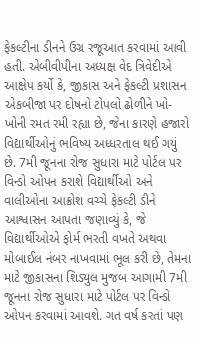ફેકલ્ટીના ડીનને ઉગ્ર રજૂઆત કરવામાં આવી હતી. એબીવીપીના અધ્યક્ષ વેદ ત્રિવેદીએ આક્ષેપ કર્યો કે, જીકાસ અને ફેકલ્ટી પ્રશાસન એકબીજા પર દોષનો ટોપલો ઢોળીને ખો-ખોની રમત રમી રહ્યા છે, જેના કારણે હજારો વિદ્યાર્થીઓનું ભવિષ્ય અધ્ધરતાલ થઈ ગયું છે. 7મી જૂનના રોજ સુધારા માટે પોર્ટલ પર વિન્ડો ઓપન કરાશે વિદ્યાર્થીઓ અને વાલીઓના આક્રોશ વચ્ચે ફેકલ્ટી ડીને આશ્વાસન આપતા જણાવ્યું કે, જે વિદ્યાર્થીઓએ ફોર્મ ભરતી વખતે અથવા મોબાઈલ નંબર નાખવામાં ભૂલ કરી છે, તેમના માટે જીકાસના શિડ્યુલ મુજબ આગામી 7મી જૂનના રોજ સુધારા માટે પોર્ટલ પર વિન્ડો ઓપન કરવામાં આવશે. ગત વર્ષ કરતાં પણ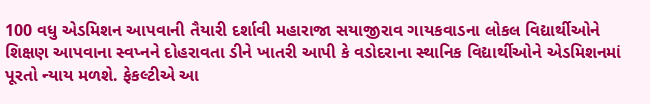100 વધુ એડમિશન આપવાની તૈયારી દર્શાવી મહારાજા સયાજીરાવ ગાયકવાડના લોકલ વિદ્યાર્થીઓને શિક્ષણ આપવાના સ્વપ્નને દોહરાવતા ડીને ખાતરી આપી કે વડોદરાના સ્થાનિક વિદ્યાર્થીઓને એડમિશનમાં પૂરતો ન્યાય મળશે. ફેકલ્ટીએ આ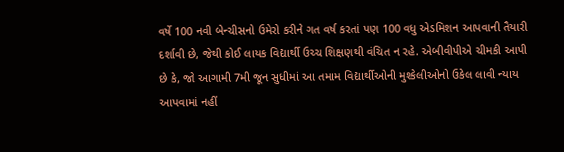વર્ષે 100 નવી બેન્ચીસનો ઉમેરો કરીને ગત વર્ષ કરતાં પણ 100 વધુ એડમિશન આપવાની તૈયારી દર્શાવી છે, જેથી કોઈ લાયક વિદ્યાર્થી ઉચ્ચ શિક્ષણથી વંચિત ન રહે. એબીવીપીએ ચીમકી આપી છે કે, જો આગામી 7મી જૂન સુધીમાં આ તમામ વિદ્યાર્થીઓની મુશ્કેલીઓનો ઉકેલ લાવી ન્યાય આપવામાં નહીં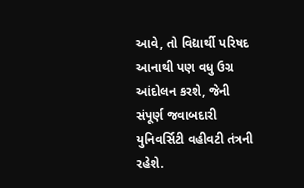આવે, તો વિદ્યાર્થી પરિષદ આનાથી પણ વધુ ઉગ્ર આંદોલન કરશે, જેની સંપૂર્ણ જવાબદારી યુનિવર્સિટી વહીવટી તંત્રની રહેશે.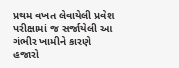પ્રથમ વખત લેવાયેલી પ્રવેશ પરીક્ષામાં જ સર્જાયેલી આ ગંભીર ખામીને કારણે હજારો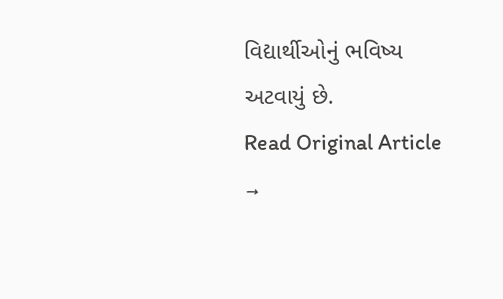વિદ્યાર્થીઓનું ભવિષ્ય અટવાયું છે.
Read Original Article →